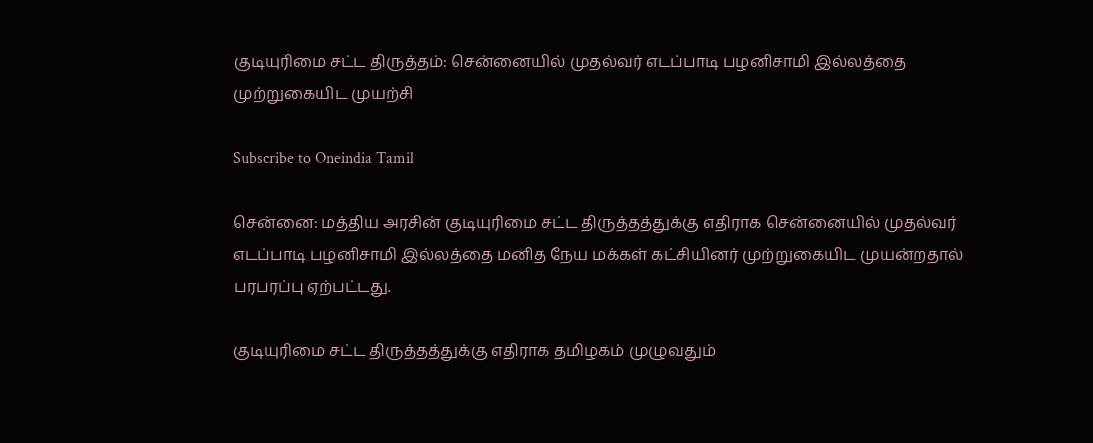குடியுரிமை சட்ட திருத்தம்: சென்னையில் முதல்வர் எடப்பாடி பழனிசாமி இல்லத்தை முற்றுகையிட முயற்சி

Subscribe to Oneindia Tamil

சென்னை: மத்திய அரசின் குடியுரிமை சட்ட திருத்தத்துக்கு எதிராக சென்னையில் முதல்வர் எடப்பாடி பழனிசாமி இல்லத்தை மனித நேய மக்கள் கட்சியினர் முற்றுகையிட முயன்றதால் பரபரப்பு ஏற்பட்டது.

குடியுரிமை சட்ட திருத்தத்துக்கு எதிராக தமிழகம் முழுவதும்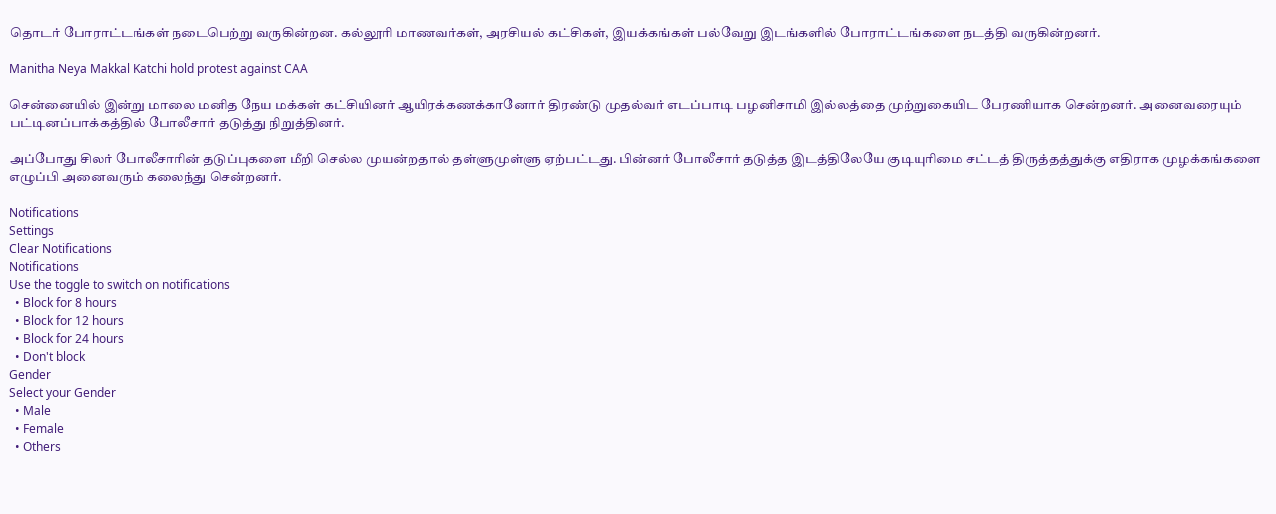தொடர் போராட்டங்கள் நடைபெற்று வருகின்றன. கல்லூரி மாணவர்கள், அரசியல் கட்சிகள், இயக்கங்கள் பல்வேறு இடங்களில் போராட்டங்களை நடத்தி வருகின்றனர்.

Manitha Neya Makkal Katchi hold protest against CAA

சென்னையில் இன்று மாலை மனித நேய மக்கள் கட்சியினர் ஆயிரக்கணக்கானோர் திரண்டு முதல்வர் எடப்பாடி பழனிசாமி இல்லத்தை முற்றுகையிட பேரணியாக சென்றனர். அனைவரையும் பட்டினப்பாக்கத்தில் போலீசார் தடுத்து நிறுத்தினர்.

அப்போது சிலர் போலீசாரின் தடுப்புகளை மீறி செல்ல முயன்றதால் தள்ளுமுள்ளு ஏற்பட்டது. பின்னர் போலீசார் தடுத்த இடத்திலேயே குடியுரிமை சட்டத் திருத்தத்துக்கு எதிராக முழக்கங்களை எழுப்பி அனைவரும் கலைந்து சென்றனர்.

Notifications
Settings
Clear Notifications
Notifications
Use the toggle to switch on notifications
  • Block for 8 hours
  • Block for 12 hours
  • Block for 24 hours
  • Don't block
Gender
Select your Gender
  • Male
  • Female
  • Others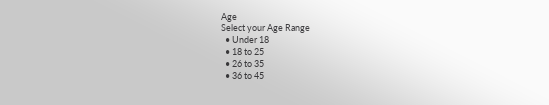Age
Select your Age Range
  • Under 18
  • 18 to 25
  • 26 to 35
  • 36 to 45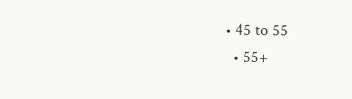• 45 to 55
  • 55+